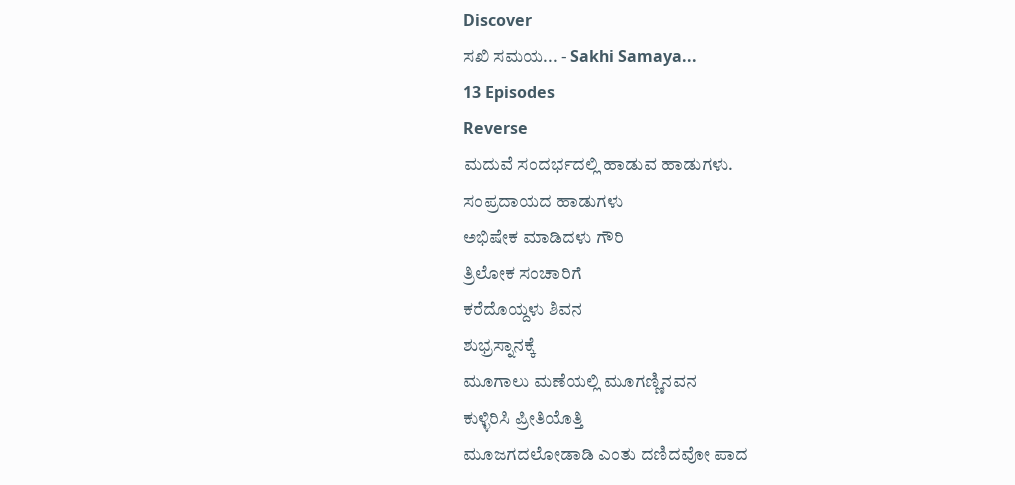Discover
ಸಖಿ ಸಮಯ... - Sakhi Samaya...
13 Episodes
Reverse
ಮದುವೆ ಸಂದರ್ಭದಲ್ಲಿ ಹಾಡುವ ಹಾಡುಗಳು.
ಸಂಪ್ರದಾಯದ ಹಾಡುಗಳು
ಅಭಿಷೇಕ ಮಾಡಿದಳು ಗೌರಿ
ತ್ರಿಲೋಕ ಸಂಚಾರಿಗೆ
ಕರೆದೊಯ್ದಳು ಶಿವನ
ಶುಭ್ರಸ್ನಾನಕ್ಕೆ
ಮೂಗಾಲು ಮಣೆಯಲ್ಲಿ ಮೂಗಣ್ಣಿನವನ
ಕುಳ್ಳಿರಿಸಿ ಪ್ರೀತಿಯೊತ್ತಿ
ಮೂಜಗದಲೋಡಾಡಿ ಎಂತು ದಣಿದವೋ ಪಾದ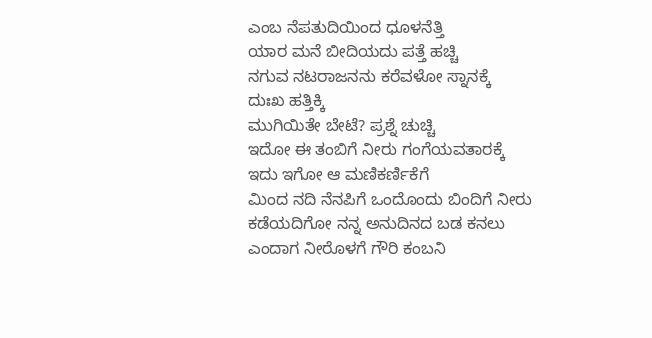ಎಂಬ ನೆಪತುದಿಯಿಂದ ಧೂಳನೆತ್ತಿ
ಯಾರ ಮನೆ ಬೀದಿಯದು ಪತ್ತೆ ಹಚ್ಚಿ
ನಗುವ ನಟರಾಜನನು ಕರೆವಳೋ ಸ್ನಾನಕ್ಕೆ
ದುಃಖ ಹತ್ತಿಕ್ಕಿ
ಮುಗಿಯಿತೇ ಬೇಟೆ? ಪ್ರಶ್ನೆ ಚುಚ್ಚಿ
ಇದೋ ಈ ತಂಬಿಗೆ ನೀರು ಗಂಗೆಯವತಾರಕ್ಕೆ
ಇದು ಇಗೋ ಆ ಮಣಿಕರ್ಣಿಕೆಗೆ
ಮಿಂದ ನದಿ ನೆನಪಿಗೆ ಒಂದೊಂದು ಬಿಂದಿಗೆ ನೀರು
ಕಡೆಯದಿಗೋ ನನ್ನ ಅನುದಿನದ ಬಡ ಕನಲು
ಎಂದಾಗ ನೀರೊಳಗೆ ಗೌರಿ ಕಂಬನಿ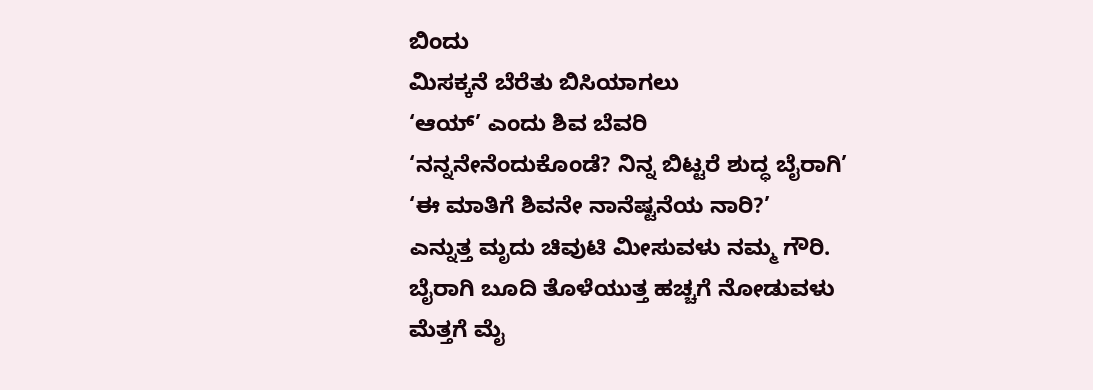ಬಿಂದು
ಮಿಸಕ್ಕನೆ ಬೆರೆತು ಬಿಸಿಯಾಗಲು
‘ಆಯ್’ ಎಂದು ಶಿವ ಬೆವರಿ
‘ನನ್ನನೇನೆಂದುಕೊಂಡೆ? ನಿನ್ನ ಬಿಟ್ಟರೆ ಶುದ್ಧ ಬೈರಾಗಿ’
‘ಈ ಮಾತಿಗೆ ಶಿವನೇ ನಾನೆಷ್ಟನೆಯ ನಾರಿ?’
ಎನ್ನುತ್ತ ಮೃದು ಚಿವುಟಿ ಮೀಸುವಳು ನಮ್ಮ ಗೌರಿ.
ಬೈರಾಗಿ ಬೂದಿ ತೊಳೆಯುತ್ತ ಹಚ್ಚಗೆ ನೋಡುವಳು
ಮೆತ್ತಗೆ ಮೈ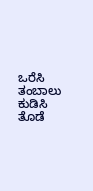ಒರೆಸಿ ತಂಬಾಲು ಕುಡಿಸಿ
ತೊಡೆ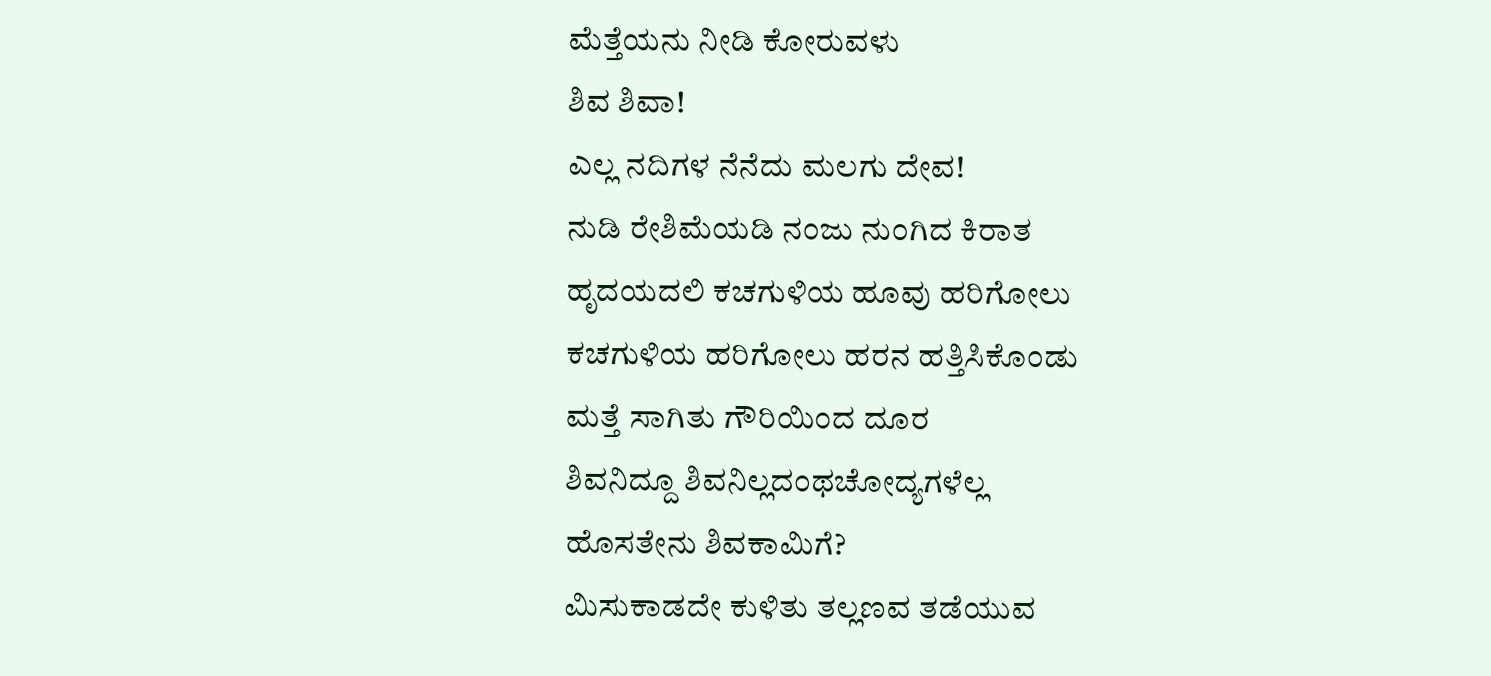ಮೆತ್ತೆಯನು ನೀಡಿ ಕೋರುವಳು
ಶಿವ ಶಿವಾ!
ಎಲ್ಲ ನದಿಗಳ ನೆನೆದು ಮಲಗು ದೇವ!
ನುಡಿ ರೇಶಿಮೆಯಡಿ ನಂಜು ನುಂಗಿದ ಕಿರಾತ
ಹೃದಯದಲಿ ಕಚಗುಳಿಯ ಹೂವು ಹರಿಗೋಲು
ಕಚಗುಳಿಯ ಹರಿಗೋಲು ಹರನ ಹತ್ತಿಸಿಕೊಂಡು
ಮತ್ತೆ ಸಾಗಿತು ಗೌರಿಯಿಂದ ದೂರ
ಶಿವನಿದ್ದೂ ಶಿವನಿಲ್ಲದಂಥಚೋದ್ಯಗಳೆಲ್ಲ
ಹೊಸತೇನು ಶಿವಕಾಮಿಗೆ?
ಮಿಸುಕಾಡದೇ ಕುಳಿತು ತಲ್ಲಣವ ತಡೆಯುವ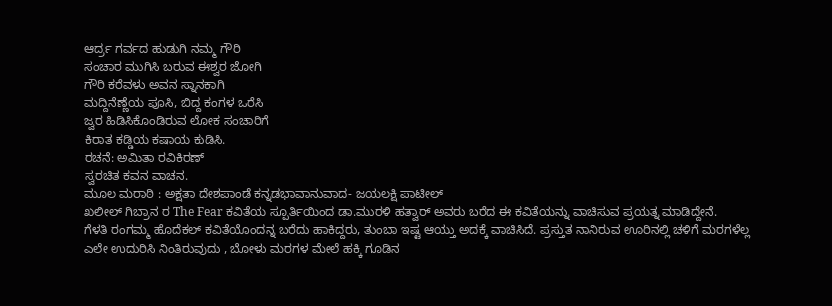ಆರ್ದ್ರ ಗರ್ವದ ಹುಡುಗಿ ನಮ್ಮ ಗೌರಿ
ಸಂಚಾರ ಮುಗಿಸಿ ಬರುವ ಈಶ್ವರ ಜೋಗಿ
ಗೌರಿ ಕರೆವಳು ಅವನ ಸ್ನಾನಕಾಗಿ
ಮದ್ದಿನೆಣ್ಣೆಯ ಪೂಸಿ, ಬಿದ್ದ ಕಂಗಳ ಒರೆಸಿ
ಜ್ವರ ಹಿಡಿಸಿಕೊಂಡಿರುವ ಲೋಕ ಸಂಚಾರಿಗೆ
ಕಿರಾತ ಕಡ್ಡಿಯ ಕಷಾಯ ಕುಡಿಸಿ.
ರಚನೆ: ಅಮಿತಾ ರವಿಕಿರಣ್
ಸ್ವರಚಿತ ಕವನ ವಾಚನ.
ಮೂಲ ಮರಾಠಿ : ಅಕ್ಷತಾ ದೇಶಪಾಂಡೆ ಕನ್ನಡಭಾವಾನುವಾದ- ಜಯಲಕ್ಷಿ ಪಾಟೀಲ್
ಖಲೀಲ್ ಗಿಬ್ರಾನ ರ The Fear ಕವಿತೆಯ ಸ್ಪೂರ್ತಿಯಿಂದ ಡಾ.ಮುರಳಿ ಹತ್ವಾರ್ ಅವರು ಬರೆದ ಈ ಕವಿತೆಯನ್ನು ವಾಚಿಸುವ ಪ್ರಯತ್ನ ಮಾಡಿದ್ದೇನೆ.
ಗೆಳತಿ ರಂಗಮ್ಮ ಹೊದೆಕಲ್ ಕವಿತೆಯೊಂದನ್ನ ಬರೆದು ಹಾಕಿದ್ದರು, ತುಂಬಾ ಇಷ್ಟ ಆಯ್ತು ಅದಕ್ಕೆ ವಾಚಿಸಿದೆ. ಪ್ರಸ್ತುತ ನಾನಿರುವ ಊರಿನಲ್ಲಿ ಚಳಿಗೆ ಮರಗಳೆಲ್ಲ ಎಲೇ ಉದುರಿಸಿ ನಿಂತಿರುವುದು , ಬೋಳು ಮರಗಳ ಮೇಲೆ ಹಕ್ಕಿ ಗೂಡಿನ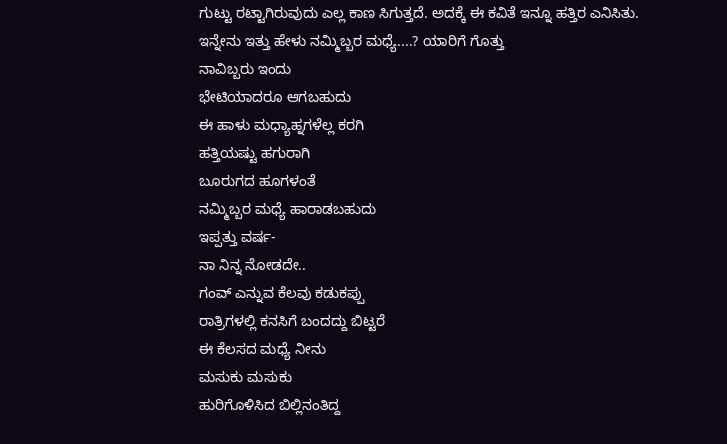ಗುಟ್ಟು ರಟ್ಟಾಗಿರುವುದು ಎಲ್ಲ ಕಾಣ ಸಿಗುತ್ತದೆ. ಅದಕ್ಕೆ ಈ ಕವಿತೆ ಇನ್ನೂ ಹತ್ತಿರ ಎನಿಸಿತು.
ಇನ್ನೇನು ಇತ್ತು ಹೇಳು ನಮ್ಮಿಬ್ಬರ ಮಧ್ಯೆ....? ಯಾರಿಗೆ ಗೊತ್ತು
ನಾವಿಬ್ಬರು ಇಂದು
ಭೇಟಿಯಾದರೂ ಆಗಬಹುದು
ಈ ಹಾಳು ಮಧ್ಯಾಹ್ನಗಳೆಲ್ಲ ಕರಗಿ
ಹತ್ತಿಯಷ್ಟು ಹಗುರಾಗಿ
ಬೂರುಗದ ಹೂಗಳಂತೆ
ನಮ್ಮಿಬ್ಬರ ಮಧ್ಯೆ ಹಾರಾಡಬಹುದು
ಇಪ್ಪತ್ತು ವರ್ಷ-
ನಾ ನಿನ್ನ ನೋಡದೇ..
ಗಂವ್ ಎನ್ನುವ ಕೆಲವು ಕಡುಕಪ್ಪು
ರಾತ್ರಿಗಳಲ್ಲಿ ಕನಸಿಗೆ ಬಂದದ್ದು ಬಿಟ್ಟರೆ
ಈ ಕೆಲಸದ ಮಧ್ಯೆ ನೀನು
ಮಸುಕು ಮಸುಕು
ಹುರಿಗೊಳಿಸಿದ ಬಿಲ್ಲಿನಂತಿದ್ದ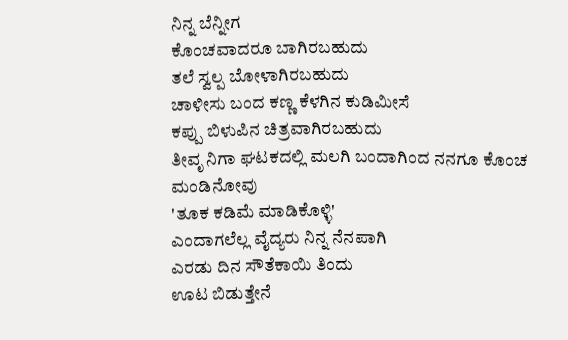ನಿನ್ನ ಬೆನ್ನೀಗ
ಕೊಂಚವಾದರೂ ಬಾಗಿರಬಹುದು
ತಲೆ ಸ್ವಲ್ಪ ಬೋಳಾಗಿರಬಹುದು
ಚಾಳೀಸು ಬಂದ ಕಣ್ಣ ಕೆಳಗಿನ ಕುಡಿಮೀಸೆ
ಕಪ್ಪು ಬಿಳುಪಿನ ಚಿತ್ರವಾಗಿರಬಹುದು
ತೀವೃ ನಿಗಾ ಘಟಕದಲ್ಲಿ ಮಲಗಿ ಬಂದಾಗಿಂದ ನನಗೂ ಕೊಂಚ ಮಂಡಿನೋವು
'ತೂಕ ಕಡಿಮೆ ಮಾಡಿಕೊಳ್ಳಿ'
ಎಂದಾಗಲೆಲ್ಲ ವೈದ್ಯರು ನಿನ್ನ ನೆನಪಾಗಿ
ಎರಡು ದಿನ ಸೌತೆಕಾಯಿ ತಿಂದು
ಊಟ ಬಿಡುತ್ತೇನೆ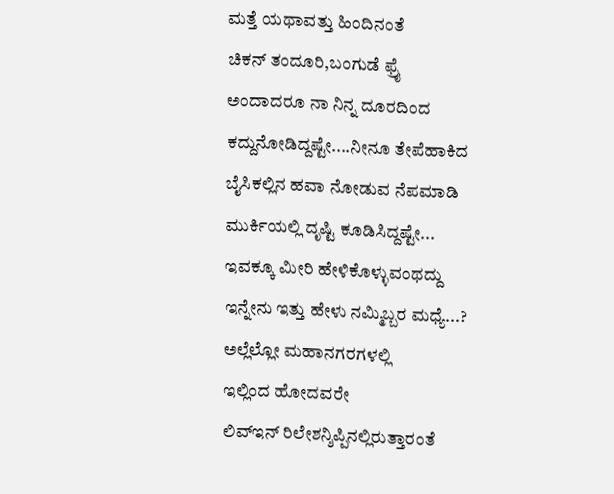ಮತ್ತೆ ಯಥಾವತ್ತು ಹಿಂದಿನಂತೆ
ಚಿಕನ್ ತಂದೂರಿ,ಬಂಗುಡೆ ಫ್ರೈ
ಅಂದಾದರೂ ನಾ ನಿನ್ನ ದೂರದಿಂದ
ಕದ್ದುನೋಡಿದ್ದಷ್ಟೇ....ನೀನೂ ತೇಪೆಹಾಕಿದ
ಬೈಸಿಕಲ್ಲಿನ ಹವಾ ನೋಡುವ ನೆಪಮಾಡಿ
ಮುರ್ಕಿಯಲ್ಲಿ ದೃಷ್ಟಿ ಕೂಡಿಸಿದ್ದಷ್ಟೇ...
ಇವಕ್ಕೂ ಮೀರಿ ಹೇಳಿಕೊಳ್ಳುವಂಥದ್ದು
ಇನ್ನೇನು ಇತ್ತು ಹೇಳು ನಮ್ಮಿಬ್ಬರ ಮಧ್ಯೆ...?
ಅಲ್ಲೆಲ್ಲೋ ಮಹಾನಗರಗಳಲ್ಲಿ
ಇಲ್ಲಿಂದ ಹೋದವರೇ
ಲಿವ್ಇನ್ ರಿಲೇಶನ್ಶಿಪ್ಪಿನಲ್ಲಿರುತ್ತಾರಂತೆ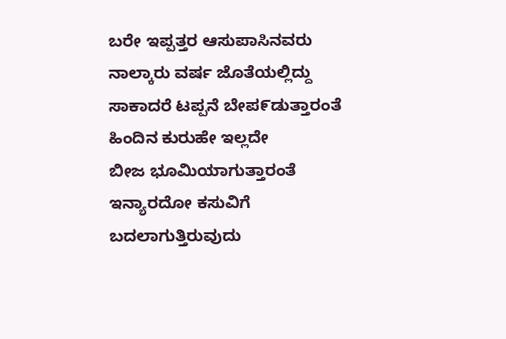ಬರೇ ಇಪ್ಪತ್ತರ ಆಸುಪಾಸಿನವರು
ನಾಲ್ಕಾರು ವರ್ಷ ಜೊತೆಯಲ್ಲಿದ್ದು
ಸಾಕಾದರೆ ಟಪ್ಪನೆ ಬೇಪ೯ಡುತ್ತಾರಂತೆ
ಹಿಂದಿನ ಕುರುಹೇ ಇಲ್ಲದೇ
ಬೀಜ ಭೂಮಿಯಾಗುತ್ತಾರಂತೆ
ಇನ್ಯಾರದೋ ಕಸುವಿಗೆ
ಬದಲಾಗುತ್ತಿರುವುದು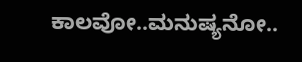ಕಾಲವೋ..ಮನುಷ್ಯನೋ..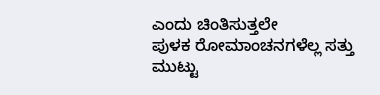ಎಂದು ಚಿಂತಿಸುತ್ತಲೇ
ಪುಳಕ ರೋಮಾಂಚನಗಳೆಲ್ಲ ಸತ್ತು
ಮುಟ್ಟು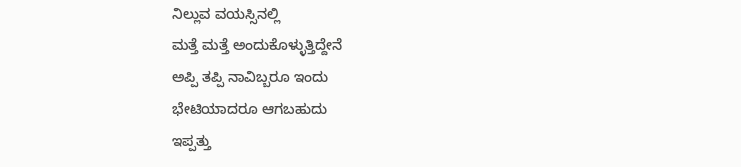ನಿಲ್ಲುವ ವಯಸ್ಸಿನಲ್ಲಿ
ಮತ್ತೆ ಮತ್ತೆ ಅಂದುಕೊಳ್ಳುತ್ತಿದ್ದೇನೆ
ಅಪ್ಪಿ ತಪ್ಪಿ ನಾವಿಬ್ಬರೂ ಇಂದು
ಭೇಟಿಯಾದರೂ ಆಗಬಹುದು
ಇಪ್ಪತ್ತು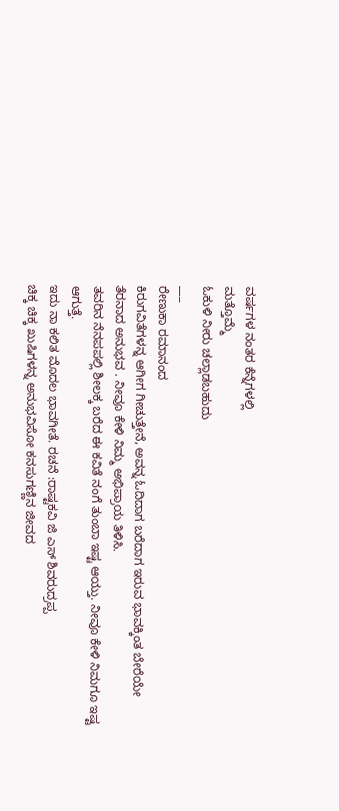ವರ್ಷಗಳ ನಂತರ ಕೆನ್ನೆಗಳಲ್ಲಿ
ಮತ್ತೊಮ್ಮೆ
ಓಕುಳಿ ನೀರು ಚಲ್ಲಾಡಬಹುದು
___
ರೇಣುಕಾ ರಮಾನಂದ
ಕಿರುಗವಿತೆಗಳನ್ನ ಆಗೀಗ ಗೀಚುತ್ತೇನೆ, ಅವನ್ನ ಓದಿದಾಗ ಬರೆದಾಗ ಇರುವ ಭಾವಕ್ಕಿಂತ ಬೇರೆಯೇ ತೆರನಾದ ಅನುಭವ . ನೀವೂ ಕೇಳಿ ನಿಮ್ಮ ಅಭಿಪ್ರಾಯ ತಿಳಿಸಿ.
ತವರಿನ ನೆನಪಪಲ್ಲಿ ಶೀಲಕ್ಕ ಬರೆದ ಈ ಕವಿತೆ ನಂಗೆ ತುಂಬಾ ಇಷ್ಟ ಆಯ್ತು. ನೀವೂ ಕೇಳಿ ನಿಮಗೂ ಇಷ್ಟ ಆಗುತ್ತೆ.
ಇದು ನಾ ಕಲಿತ ಮೊದಲ ಭಾವಗೀತೆ. ರಚನೆ :ರಾಷ್ಟಕವಿ ಜಿ ಎಸ್ ಶಿವರುದ್ರಪ್ಪ
ಚಿಕ್ಕ ಚಿಕ್ಕ ಖುಷಿಗಳನ್ನ ಅನುಭವಿಸೋ ಕನಸುಗಣ್ಣಿನ ಜೀವದ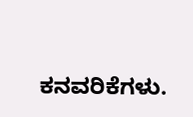ಕನವರಿಕೆಗಳು.